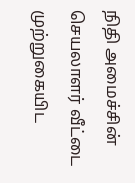நிதி அமைச்சின் செயலாளர் வீட்டை முற்றுகையிட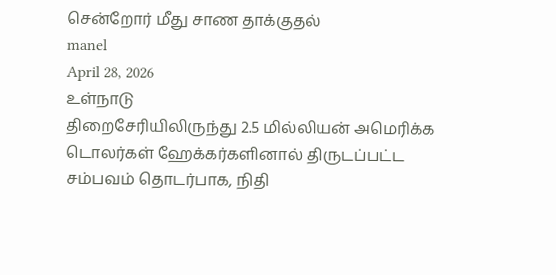சென்றோர் மீது சாண தாக்குதல்
manel
April 28, 2026
உள்நாடு
திறைசேரியிலிருந்து 2.5 மில்லியன் அமெரிக்க டொலர்கள் ஹேக்கர்களினால் திருடப்பட்ட சம்பவம் தொடர்பாக, நிதி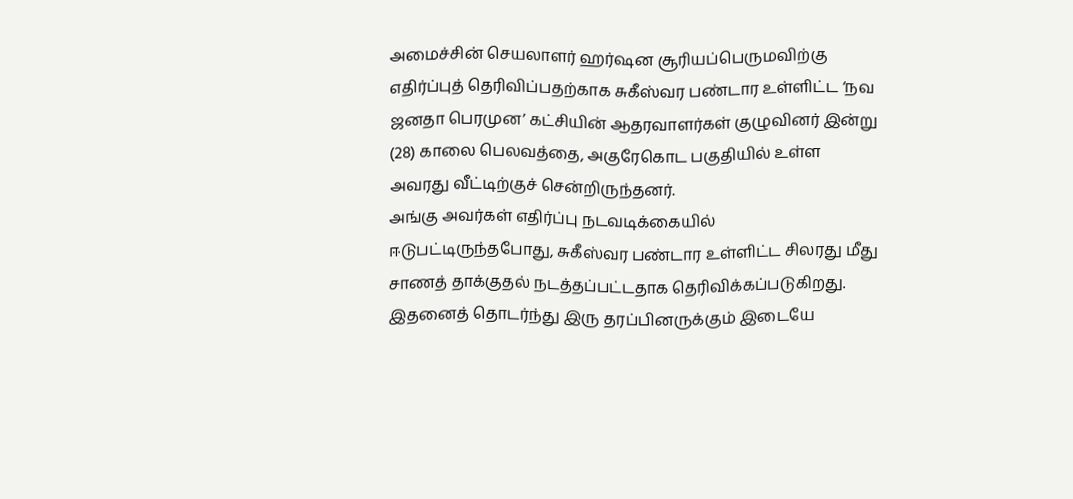அமைச்சின் செயலாளர் ஹர்ஷன சூரியப்பெருமவிற்கு எதிர்ப்புத் தெரிவிப்பதற்காக சுகீஸ்வர பண்டார உள்ளிட்ட ‘நவ ஜனதா பெரமுன’ கட்சியின் ஆதரவாளர்கள் குழுவினர் இன்று (28) காலை பெலவத்தை, அகுரேகொட பகுதியில் உள்ள அவரது வீட்டிற்குச் சென்றிருந்தனர்.
அங்கு அவர்கள் எதிர்ப்பு நடவடிக்கையில் ஈடுபட்டிருந்தபோது, சுகீஸ்வர பண்டார உள்ளிட்ட சிலரது மீது சாணத் தாக்குதல் நடத்தப்பட்டதாக தெரிவிக்கப்படுகிறது.
இதனைத் தொடர்ந்து இரு தரப்பினருக்கும் இடையே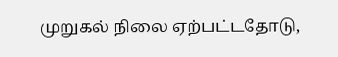முறுகல் நிலை ஏற்பட்டதோடு,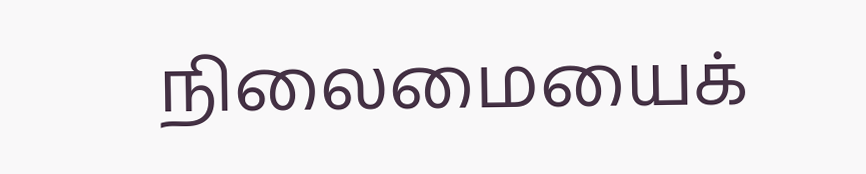நிலைமையைக்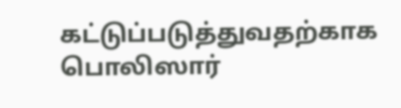கட்டுப்படுத்துவதற்காக பொலிஸார்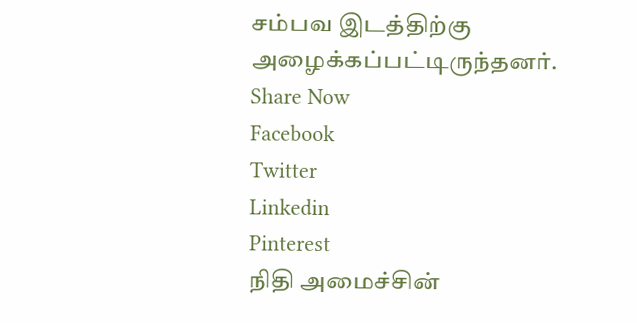சம்பவ இடத்திற்கு அழைக்கப்பட்டிருந்தனர்.
Share Now
Facebook
Twitter
Linkedin
Pinterest
நிதி அமைச்சின்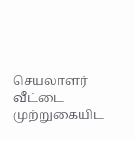செயலாளர் வீட்டை முற்றுகையிட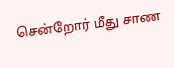சென்றோர் மீது சாண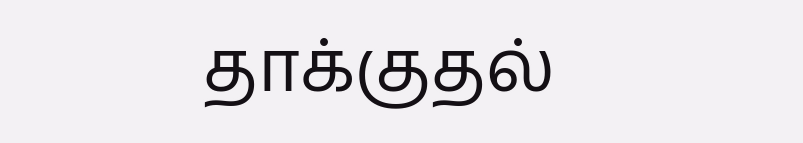தாக்குதல்